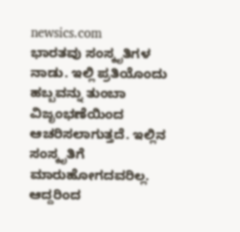newsics.com
ಭಾರತವು ಸಂಸ್ಕೃತಿಗಳ ನಾಡು. ಇಲ್ಲಿ ಪ್ರತಿಯೊಂದು ಹಬ್ಬವನ್ನು ತುಂಬಾ ವಿಜೃಂಭಣೆಯಿಂದ ಆಚರಿಸಲಾಗುತ್ತದೆ. ಇಲ್ಲಿನ ಸಂಸ್ಕೃತಿಗೆ ಮಾರುಹೋಗದವರಿಲ್ಲ. ಆದ್ದರಿಂದ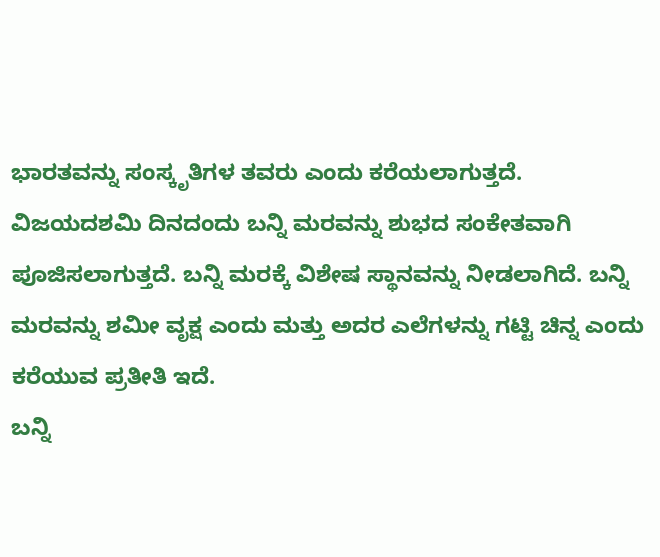ಭಾರತವನ್ನು ಸಂಸ್ಕೃತಿಗಳ ತವರು ಎಂದು ಕರೆಯಲಾಗುತ್ತದೆ.
ವಿಜಯದಶಮಿ ದಿನದಂದು ಬನ್ನಿ ಮರವನ್ನು ಶುಭದ ಸಂಕೇತವಾಗಿ ಪೂಜಿಸಲಾಗುತ್ತದೆ. ಬನ್ನಿ ಮರಕ್ಕೆ ವಿಶೇಷ ಸ್ಥಾನವನ್ನು ನೀಡಲಾಗಿದೆ. ಬನ್ನಿ ಮರವನ್ನು ಶಮೀ ವೃಕ್ಷ ಎಂದು ಮತ್ತು ಅದರ ಎಲೆಗಳನ್ನು ಗಟ್ಟಿ ಚಿನ್ನ ಎಂದು ಕರೆಯುವ ಪ್ರತೀತಿ ಇದೆ.
ಬನ್ನಿ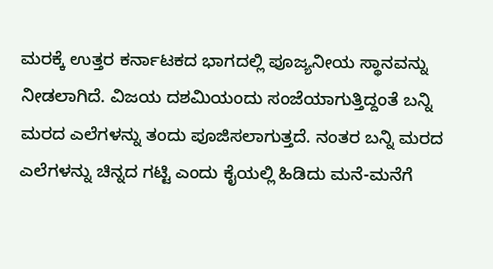ಮರಕ್ಕೆ ಉತ್ತರ ಕರ್ನಾಟಕದ ಭಾಗದಲ್ಲಿ ಪೂಜ್ಯನೀಯ ಸ್ಥಾನವನ್ನು ನೀಡಲಾಗಿದೆ. ವಿಜಯ ದಶಮಿಯಂದು ಸಂಜೆಯಾಗುತ್ತಿದ್ದಂತೆ ಬನ್ನಿ ಮರದ ಎಲೆಗಳನ್ನು ತಂದು ಪೂಜಿಸಲಾಗುತ್ತದೆ. ನಂತರ ಬನ್ನಿ ಮರದ ಎಲೆಗಳನ್ನು ಚಿನ್ನದ ಗಟ್ಟಿ ಎಂದು ಕೈಯಲ್ಲಿ ಹಿಡಿದು ಮನೆ-ಮನೆಗೆ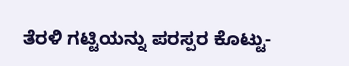ತೆರಳಿ ಗಟ್ಟಿಯನ್ನು ಪರಸ್ಪರ ಕೊಟ್ಟು-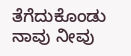ತೆಗೆದುಕೊಂಡು ನಾವು ನೀವು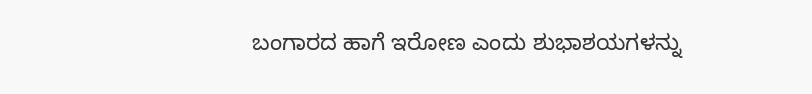ಬಂಗಾರದ ಹಾಗೆ ಇರೋಣ ಎಂದು ಶುಭಾಶಯಗಳನ್ನು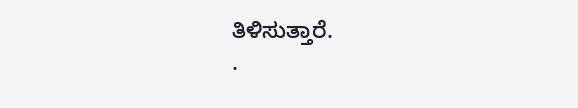ತಿಳಿಸುತ್ತಾರೆ.
.